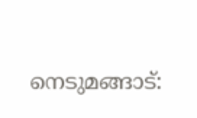നെടുമങ്ങാട്: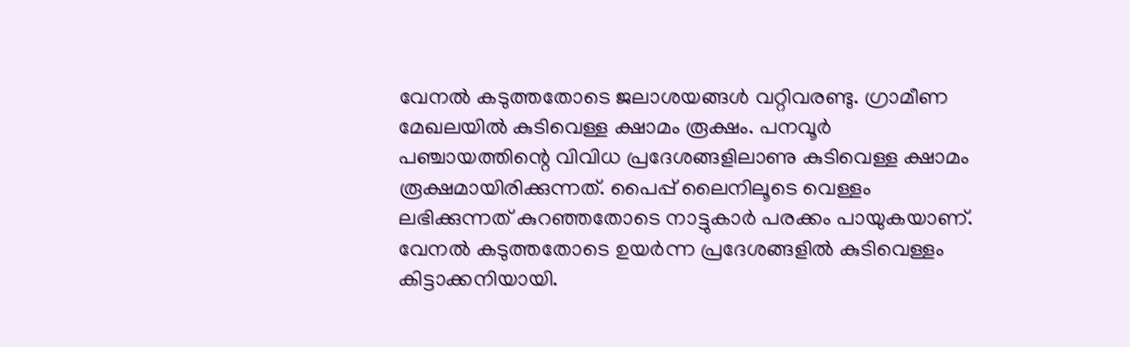വേനൽ കടുത്തതോടെ ജലാശയങ്ങൾ വറ്റിവരണ്ടു. ഗ്രാമീണ മേഖലയിൽ കുടിവെള്ള ക്ഷാമം രൂക്ഷം. പനവൂർ പഞ്ചായത്തിന്റെ വിവിധ പ്രദേശങ്ങളിലാണു കുടിവെള്ള ക്ഷാമം രൂക്ഷമായിരിക്കുന്നത്. പൈപ്പ് ലൈനിലൂടെ വെള്ളം ലഭിക്കുന്നത് കുറഞ്ഞതോടെ നാട്ടുകാർ പരക്കം പായുകയാണ്.
വേനൽ കടുത്തതോടെ ഉയർന്ന പ്രദേശങ്ങളിൽ കുടിവെള്ളം കിട്ടാക്കനിയായി.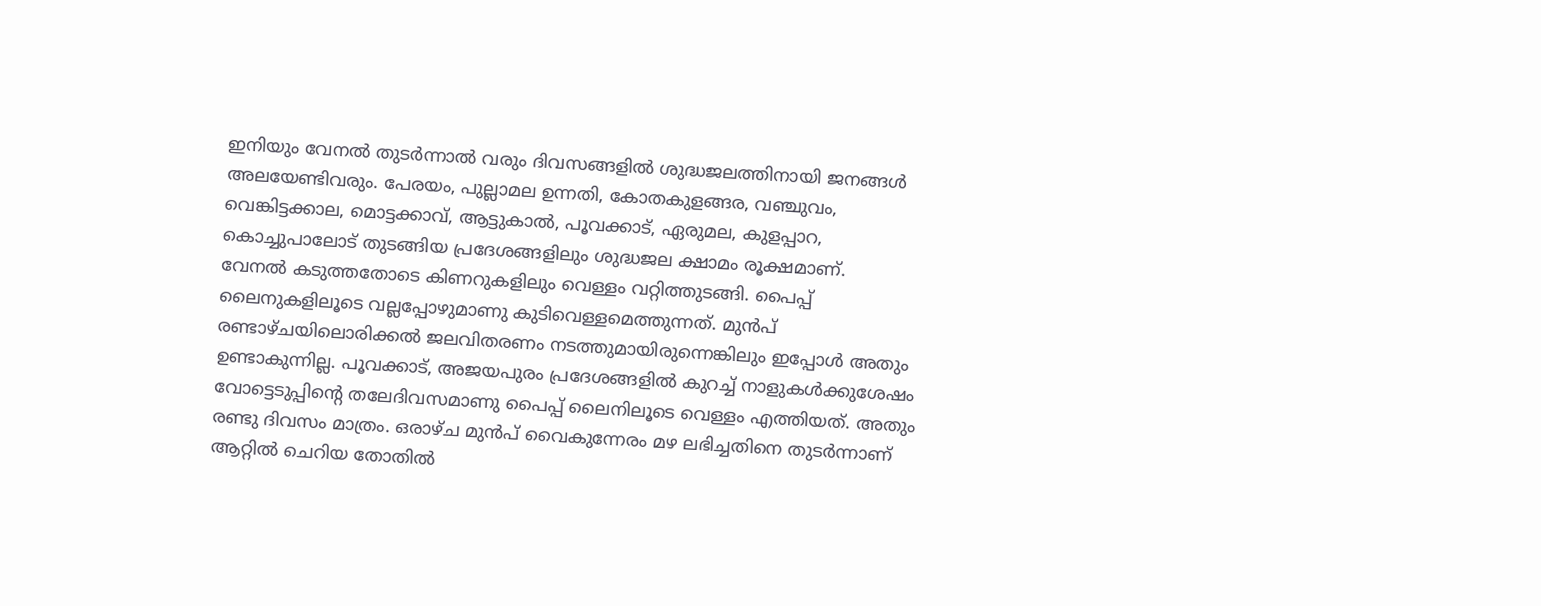ഇനിയും വേനൽ തുടർന്നാൽ വരും ദിവസങ്ങളിൽ ശുദ്ധജലത്തിനായി ജനങ്ങൾ അലയേണ്ടിവരും. പേരയം, പുല്ലാമല ഉന്നതി, കോതകുളങ്ങര, വഞ്ചുവം, വെങ്കിട്ടക്കാല, മൊട്ടക്കാവ്, ആട്ടുകാൽ, പൂവക്കാട്, ഏരുമല, കുളപ്പാറ, കൊച്ചുപാലോട് തുടങ്ങിയ പ്രദേശങ്ങളിലും ശുദ്ധജല ക്ഷാമം രൂക്ഷമാണ്.
വേനൽ കടുത്തതോടെ കിണറുകളിലും വെള്ളം വറ്റിത്തുടങ്ങി. പൈപ്പ് ലൈനുകളിലൂടെ വല്ലപ്പോഴുമാണു കുടിവെള്ളമെത്തുന്നത്. മുൻപ് രണ്ടാഴ്ചയിലൊരിക്കൽ ജലവിതരണം നടത്തുമായിരുന്നെങ്കിലും ഇപ്പോൾ അതും ഉണ്ടാകുന്നില്ല. പൂവക്കാട്, അജയപുരം പ്രദേശങ്ങളിൽ കുറച്ച് നാളുകൾക്കുശേഷം വോട്ടെടുപ്പിന്റെ തലേദിവസമാണു പൈപ്പ് ലൈനിലൂടെ വെള്ളം എത്തിയത്. അതും രണ്ടു ദിവസം മാത്രം. ഒരാഴ്ച മുൻപ് വൈകുന്നേരം മഴ ലഭിച്ചതിനെ തുടർന്നാണ് ആറ്റിൽ ചെറിയ തോതിൽ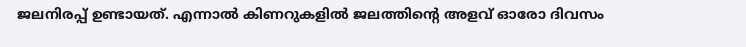ജലനിരപ്പ് ഉണ്ടായത്. എന്നാൽ കിണറുകളിൽ ജലത്തിന്റെ അളവ് ഓരോ ദിവസം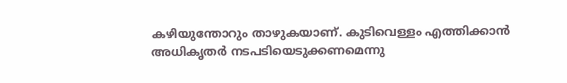കഴിയുന്തോറും താഴുകയാണ്. കുടിവെള്ളം എത്തിക്കാൻ അധികൃതർ നടപടിയെടുക്കണമെന്നു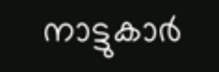നാട്ടുകാർ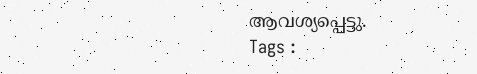ആവശ്യപ്പെട്ടു.
Tags :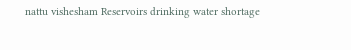nattu vishesham Reservoirs drinking water shortage